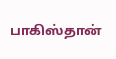பாகிஸ்தான்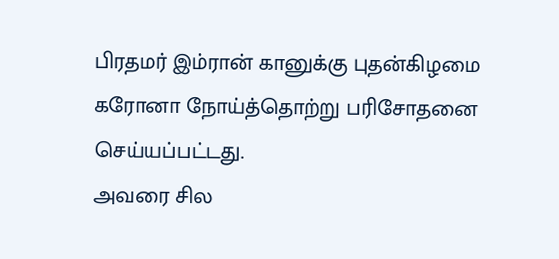பிரதமர் இம்ரான் கானுக்கு புதன்கிழமை கரோனா நோய்த்தொற்று பரிசோதனை செய்யப்பட்டது.
அவரை சில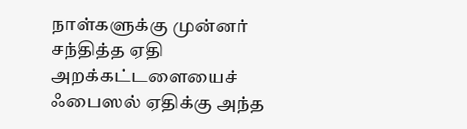நாள்களுக்கு முன்னர் சந்தித்த ஏதி அறக்கட்டளையைச் ஃபைஸல் ஏதிக்கு அந்த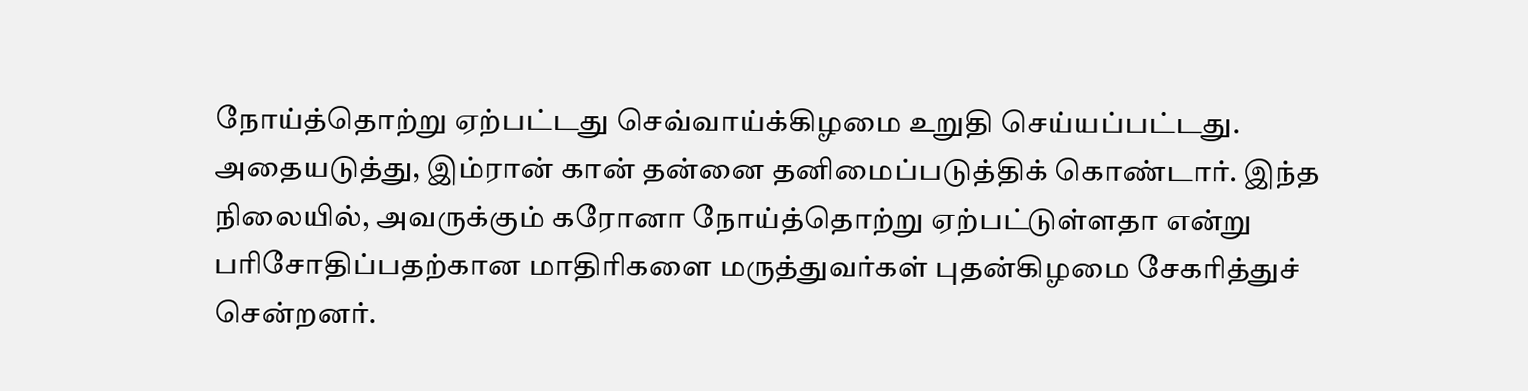நோய்த்தொற்று ஏற்பட்டது செவ்வாய்க்கிழமை உறுதி செய்யப்பட்டது.
அதையடுத்து, இம்ரான் கான் தன்னை தனிமைப்படுத்திக் கொண்டார். இந்த நிலையில், அவருக்கும் கரோனா நோய்த்தொற்று ஏற்பட்டுள்ளதா என்று பரிசோதிப்பதற்கான மாதிரிகளை மருத்துவர்கள் புதன்கிழமை சேகரித்துச் சென்றனர்.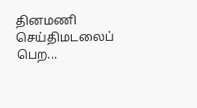தினமணி செய்திமடலைப் பெற...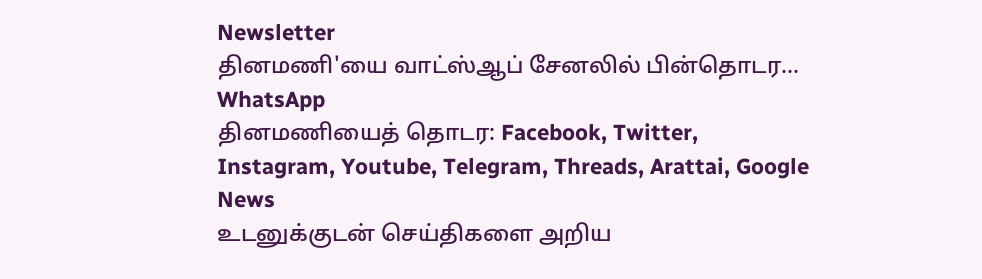Newsletter
தினமணி'யை வாட்ஸ்ஆப் சேனலில் பின்தொடர... WhatsApp
தினமணியைத் தொடர: Facebook, Twitter, Instagram, Youtube, Telegram, Threads, Arattai, Google News
உடனுக்குடன் செய்திகளை அறிய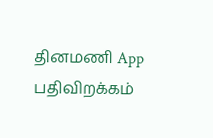தினமணி App பதிவிறக்கம்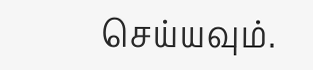செய்யவும்.